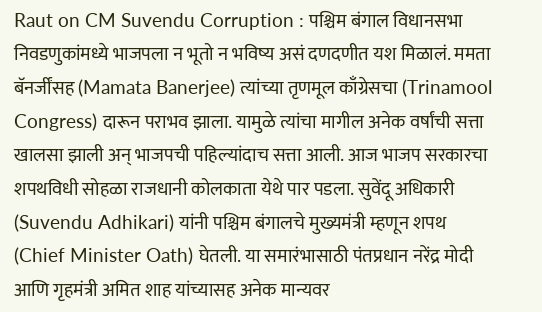Raut on CM Suvendu Corruption : पश्चिम बंगाल विधानसभा निवडणुकांमध्ये भाजपला न भूतो न भविष्य असं दणदणीत यश मिळालं. ममता बॅनर्जींसह (Mamata Banerjee) त्यांच्या तृणमूल काँग्रेसचा (Trinamool Congress) दारून पराभव झाला. यामुळे त्यांचा मागील अनेक वर्षांची सत्ता खालसा झाली अन् भाजपची पहिल्यांदाच सत्ता आली. आज भाजप सरकारचा शपथविधी सोहळा राजधानी कोलकाता येथे पार पडला. सुवेंदू अधिकारी (Suvendu Adhikari) यांनी पश्चिम बंगालचे मुख्यमंत्री म्हणून शपथ (Chief Minister Oath) घेतली. या समारंभासाठी पंतप्रधान नरेंद्र मोदी आणि गृहमंत्री अमित शाह यांच्यासह अनेक मान्यवर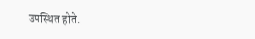उपस्थित होते.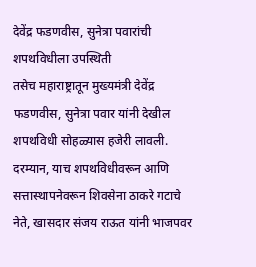देवेंद्र फडणवीस, सुनेत्रा पवारांची शपथविधीला उपस्थिती
तसेच महाराष्ट्रातून मुख्यमंत्री देवेंद्र फडणवीस, सुनेत्रा पवार यांनी देखील शपथविधी सोहळ्यास हजेरी लावली. दरम्यान, याच शपथविधीवरून आणि सत्तास्थापनेवरून शिवसेना ठाकरे गटाचे नेते, खासदार संजय राऊत यांनी भाजपवर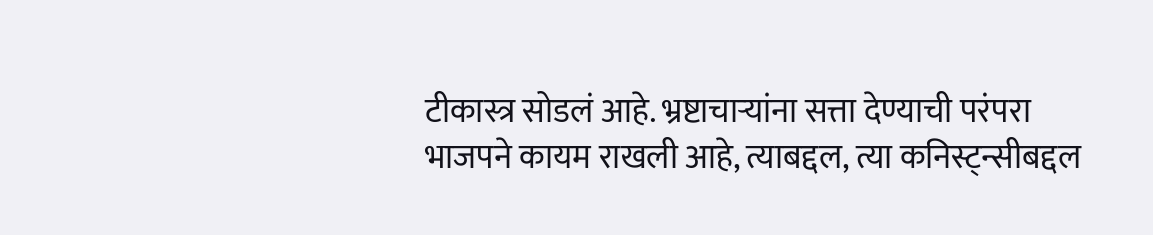टीकास्त्र सोडलं आहे. भ्रष्टाचाऱ्यांना सत्ता देण्याची परंपरा भाजपने कायम राखली आहे, त्याबद्दल, त्या कनिस्ट्न्सीबद्दल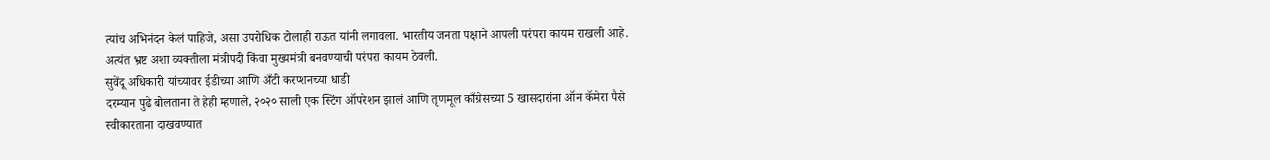त्यांच अभिनंदन केलं पाहिजे, असा उपरोधिक टोलाही राऊत यांनी लगावला. भारतीय जनता पक्षाने आपली परंपरा कायम राखली आहे. अत्यंत भ्रष्ट अशा व्यक्तीला मंत्रीपदी किंवा मुख्यमंत्री बनवण्याची परंपरा कायम ठेवली.
सुवेंदू अधिकारी यांच्यावर ईडीच्या आणि अँटी करप्शनच्या धाडी
दरम्यान पुढे बोलताना ते हेही म्हणाले, २०२० साली एक स्टिंग ऑपरेशन झालं आणि तृणमूल काँग्रेसच्या 5 खासदारांना ऑन कॅमेरा पैसे स्वीकारताना दाखवण्यात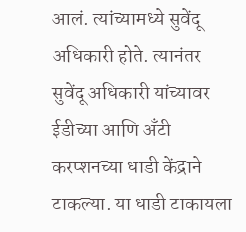आलं. त्यांच्यामध्ये सुवेंदू अधिकारी होते. त्यानंतर सुवेंदू अधिकारी यांच्यावर ईडीच्या आणि अँटी करप्शनच्या धाडी केंद्राने टाकल्या. या धाडी टाकायला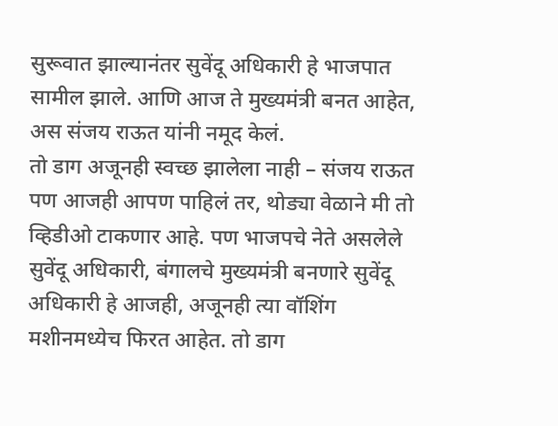सुरूवात झाल्यानंतर सुवेंदू अधिकारी हे भाजपात सामील झाले. आणि आज ते मुख्यमंत्री बनत आहेत, अस संजय राऊत यांनी नमूद केलं.
तो डाग अजूनही स्वच्छ झालेला नाही – संजय राऊत
पण आजही आपण पाहिलं तर, थोड्या वेळाने मी तो व्हिडीओ टाकणार आहे. पण भाजपचे नेते असलेले सुवेंदू अधिकारी, बंगालचे मुख्यमंत्री बनणारे सुवेंदू अधिकारी हे आजही, अजूनही त्या वॉशिंग मशीनमध्येच फिरत आहेत. तो डाग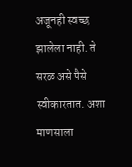अजूनही स्वच्छ झालेला नाही. ते सरळ असे पैसे स्वीकारतात. अशा माणसाला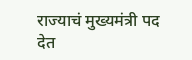राज्याचं मुख्यमंत्री पद देत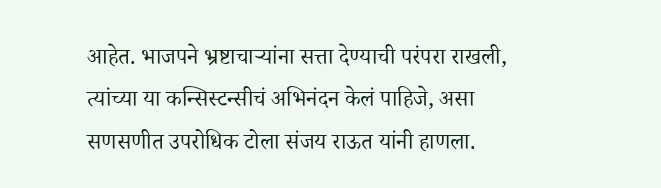आहेत. भाजपने भ्रष्टाचाऱ्यांना सत्ता देण्याची परंपरा राखली, त्यांच्या या कन्सिस्टन्सीचं अभिनंदन केलं पाहिजे, असा सणसणीत उपरोधिक टोला संजय राऊत यांनी हाणला.